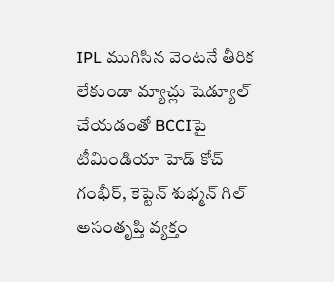IPL ముగిసిన వెంటనే తీరిక లేకుండా మ్యాచ్లు షెడ్యూల్ చేయడంతో BCCIపై టీమిండియా హెడ్ కోచ్ గంభీర్, కెప్టెన్ శుభ్మన్ గిల్ అసంతృప్తి వ్యక్తం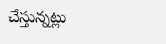చేస్తున్నట్లు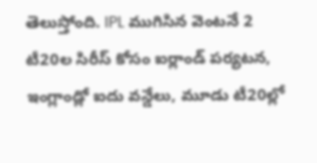తెలుస్తోంది. IPL ముగిసిన వెంటనే 2 టీ20ల సిరీస్ కోసం ఐర్లాండ్ పర్యటన, ఇంగ్లాండ్లో ఐదు వన్డేలు, మూడు టీ20ల్లో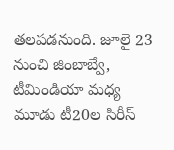తలపడనుంది. జూలై 23 నుంచి జింబాబ్వే, టీమిండియా మధ్య మూడు టీ20ల సిరీస్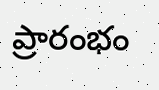ప్రారంభం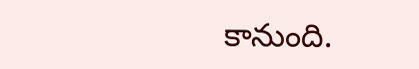కానుంది.